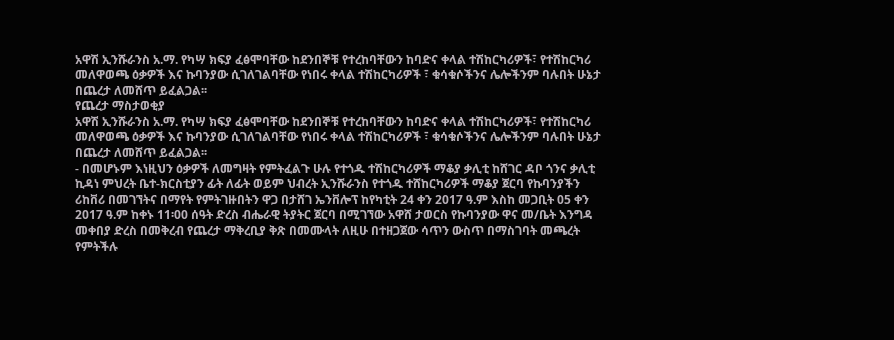አዋሽ ኢንሹራንስ አ.ማ. የካሣ ክፍያ ፈፅሞባቸው ከደንበኞቹ የተረከባቸውን ከባድና ቀላል ተሽከርካሪዎች፣ የተሽከርካሪ መለዋወጫ ዕቃዎች እና ኩባንያው ሲገለገልባቸው የነበሩ ቀላል ተሽከርካሪዎች ፣ ቁሳቁሶችንና ሌሎችንም ባሉበት ሁኔታ በጨረታ ለመሸጥ ይፈልጋል፡፡
የጨረታ ማስታወቂያ
አዋሽ ኢንሹራንስ አ.ማ. የካሣ ክፍያ ፈፅሞባቸው ከደንበኞቹ የተረከባቸውን ከባድና ቀላል ተሽከርካሪዎች፣ የተሽከርካሪ መለዋወጫ ዕቃዎች እና ኩባንያው ሲገለገልባቸው የነበሩ ቀላል ተሽከርካሪዎች ፣ ቁሳቁሶችንና ሌሎችንም ባሉበት ሁኔታ በጨረታ ለመሸጥ ይፈልጋል፡፡
- በመሆኑም እነዚህን ዕቃዎች ለመግዛት የምትፈልጉ ሁሉ የተጎዱ ተሽከርካሪዎች ማቆያ ቃሊቲ ከሸገር ዳቦ ጎንና ቃሊቲ ኪዳነ ምህረት ቤተ-ክርስቲያን ፊት ለፊት ወይም ህብረት ኢንሹራንስ የተጎዱ ተሸከርካሪዎች ማቆያ ጀርባ የኩባንያችን ሪከቨሪ በመገኘትና በማየት የምትገዙበትን ዋጋ በታሸገ ኤንቨሎፕ ከየካቲት 24 ቀን 2017 ዓ.ም እስከ መጋቢት 05 ቀን 2017 ዓ.ም ከቀኑ 11፡00 ሰዓት ድረስ ብሔራዊ ትያትር ጀርባ በሚገኘው አዋሸ ታወርስ የኩባንያው ዋና መ/ቤት እንግዳ መቀበያ ድረስ በመቅረብ የጨረታ ማቅረቢያ ቅጽ በመሙላት ለዚሁ በተዘጋጀው ሳጥን ውስጥ በማስገባት መጫረት የምትችሉ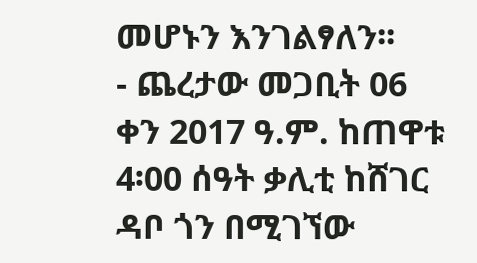መሆኑን እንገልፃለን፡፡
- ጨረታው መጋቢት 06 ቀን 2017 ዓ.ም. ከጠዋቱ 4፡00 ሰዓት ቃሊቲ ከሸገር ዳቦ ጎን በሚገኘው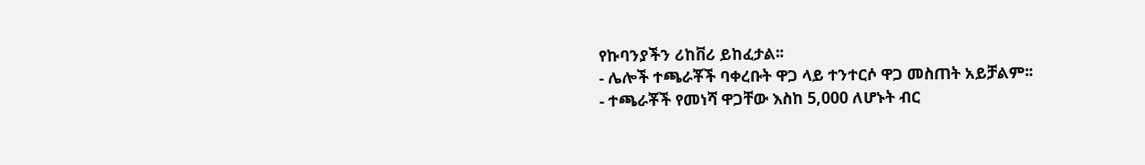የኩባንያችን ሪከቨሪ ይከፈታል፡፡
- ሌሎች ተጫራቾች ባቀረቡት ዋጋ ላይ ተንተርሶ ዋጋ መስጠት አይቻልም፡፡
- ተጫራቾች የመነሻ ዋጋቸው እስከ 5,000 ለሆኑት ብር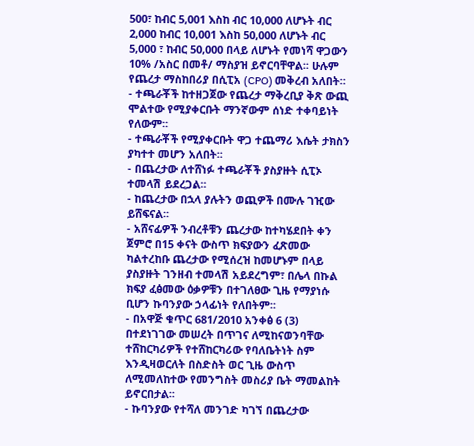500፣ ከብር 5,001 እስከ ብር 10,000 ለሆኑት ብር 2,000 ከብር 10,001 እስከ 50,000 ለሆኑት ብር 5,000 ፣ ከብር 50,000 በላይ ለሆኑት የመነሻ ዋጋውን 10% /አስር በመቶ/ ማስያዝ ይኖርባቸዋል፡፡ ሁሉም የጨረታ ማስከበሪያ በሲፒአ (CPO) መቅረብ አለበት።
- ተጫራቾች ከተዘጋጀው የጨረታ ማቅረቢያ ቅጽ ውጪ ሞልተው የሚያቀርቡት ማንኛውም ሰነድ ተቀባይነት የለውም፡፡
- ተጫራቾች የሚያቀርቡት ዋጋ ተጨማሪ እሴት ታክስን ያካተተ መሆን አለበት፡፡
- በጨረታው ለተሸነፉ ተጫራቾች ያስያዙት ሲፒኦ ተመላሽ ይደረጋል፡፡
- ከጨረታው በኋላ ያሉትን ወጪዎች በሙሉ ገዢው ይሸፍናል፡፡
- አሸናፊዎች ንብረቶቹን ጨረታው ከተካሄደበት ቀን ጀምሮ በ15 ቀናት ውስጥ ክፍያውን ፈጽመው ካልተረከቡ ጨረታው የሚሰረዝ ከመሆኑም በላይ ያስያዙት ገንዘብ ተመላሽ አይደረግም፣ በሌላ በኩል ክፍያ ፈፅመው ዕቃዎቹን በተገለፀው ጊዜ የማያነሱ ቢሆን ኩባንያው ኃላፊነት የለበትም፡፡
- በአዋጅ ቁጥር 681/2010 አንቀፅ 6 (3) በተደነገገው መሠረት በጥገና ለሚከናወንባቸው ተሸከርካሪዎች የተሸከርካሪው የባለቤትነት ስም እንዲዛወርለት በስድስት ወር ጊዜ ውስጥ ለሚመለከተው የመንግስት መስሪያ ቤት ማመልከት ይኖርበታል፡፡
- ኩባንያው የተሻለ መንገድ ካገኘ በጨረታው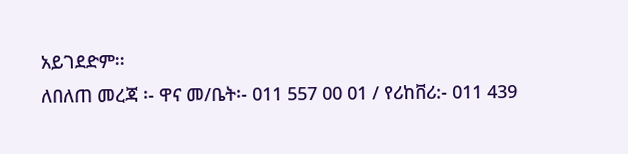አይገደድም፡፡
ለበለጠ መረጃ ፡- ዋና መ/ቤት፡- 011 557 00 01 / የሪከቨሪ:- 011 439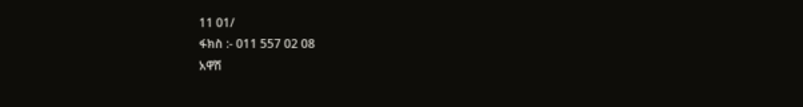11 01/
ፋክስ :- 011 557 02 08
አዋሽ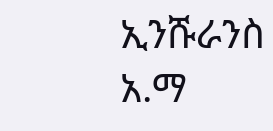ኢንሹራንስ አ.ማ